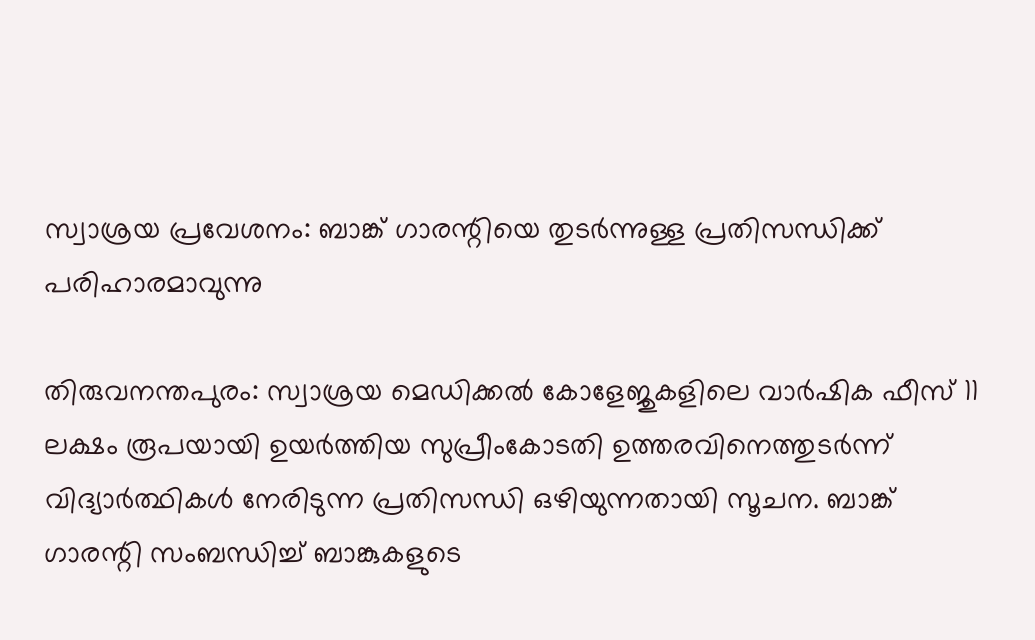സ്വാശ്രയ പ്രവേശനം: ബാങ്ക് ഗാരന്റിയെ തുടര്‍ന്നുള്ള പ്രതിസന്ധിക്ക് പരിഹാരമാവുന്നു

തിരുവനന്തപുരം: സ്വാശ്രയ മെഡിക്കല്‍ കോളേജുകളിലെ വാര്‍ഷിക ഫീസ് 11 ലക്ഷം രൂപയായി ഉയര്‍ത്തിയ സുപ്രീംകോടതി ഉത്തരവിനെത്തുടര്‍ന്ന് വിദ്യാര്‍ത്ഥികള്‍ നേരിടുന്ന പ്രതിസന്ധി ഒഴിയുന്നതായി സൂചന. ബാങ്ക് ഗാരന്റി സംബന്ധിച്ച് ബാങ്കുകളുടെ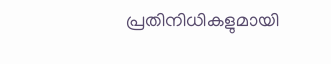പ്രതിനിധികളുമായി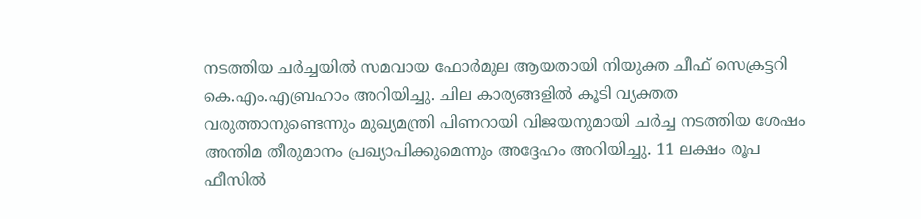നടത്തിയ ചര്‍ച്ചയില്‍ സമവായ ഫോര്‍മുല ആയതായി നിയുക്ത ചീഫ് സെക്രട്ടറി കെ.എം.എബ്രഹാം അറിയിച്ചു. ചില കാര്യങ്ങളില്‍ കൂടി വ്യക്തത വരുത്താനുണ്ടെന്നും മുഖ്യമന്ത്രി പിണറായി വിജയനുമായി ചര്‍ച്ച നടത്തിയ ശേഷം അന്തിമ തീരുമാനം പ്രഖ്യാപിക്കുമെന്നും അദ്ദേഹം അറിയിച്ചു. 11 ലക്ഷം രൂപ ഫീസില്‍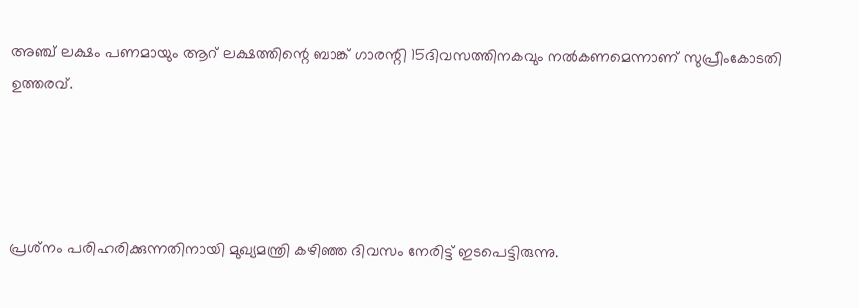അഞ്ച് ലക്ഷം പണമായും ആറ് ലക്ഷത്തിന്റെ ബാങ്ക് ഗാരന്റി 15ദിവസത്തിനകവും നല്‍കണമെന്നാണ് സുപ്രീംകോടതി ഉത്തരവ്.




പ്രശ്‌നം പരിഹരിക്കുന്നതിനായി മുഖ്യമന്ത്രി കഴിഞ്ഞ ദിവസം നേരിട്ട് ഇടപെട്ടിരുന്നു.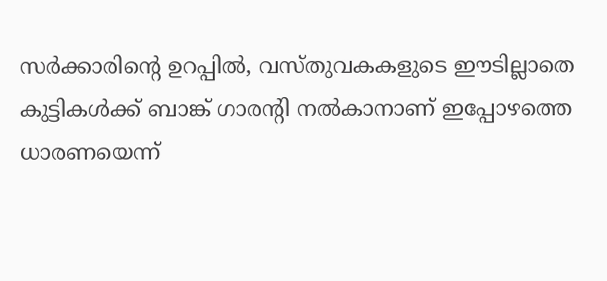സര്‍ക്കാരിന്റെ ഉറപ്പില്‍, വസ്തുവകകളുടെ ഈടില്ലാതെ കുട്ടികള്‍ക്ക് ബാങ്ക് ഗാരന്റി നല്‍കാനാണ് ഇപ്പോഴത്തെ ധാരണയെന്ന്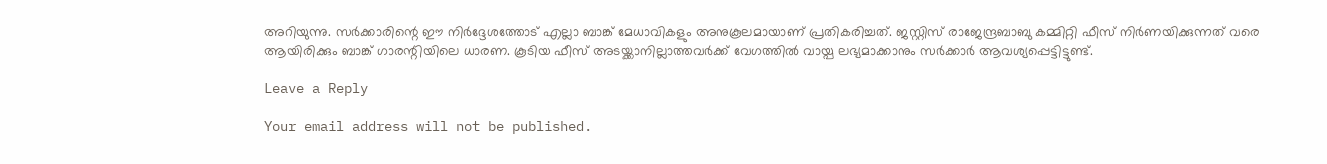അറിയുന്നു. സര്‍ക്കാരിന്റെ ഈ നിര്‍ദ്ദേശത്തോട് എല്ലാ ബാങ്ക് മേധാവികളും അനുകൂലമായാണ് പ്രതികരിച്ചത്. ജസ്റ്റിസ് രാജേന്ദ്രബാബു കമ്മിറ്റി ഫീസ് നിര്‍ണയിക്കുന്നത് വരെ ആയിരിക്കും ബാങ്ക് ഗാരന്റിയിലെ ധാരണ. കൂടിയ ഫീസ് അടയ്ക്കാനില്ലാത്തവര്‍ക്ക് വേഗത്തില്‍ വായ്പ ലഭ്യമാക്കാനും സര്‍ക്കാര്‍ ആവശ്യപ്പെട്ടിട്ടുണ്ട്.

Leave a Reply

Your email address will not be published.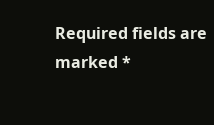Required fields are marked *